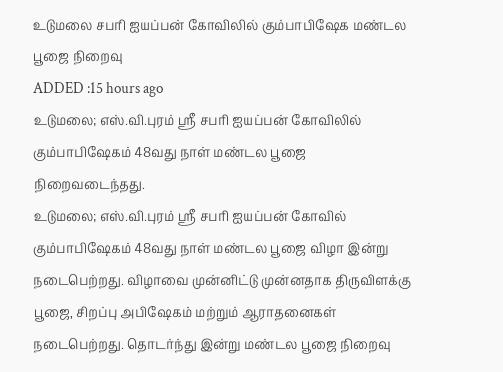உடுமலை சபரி ஐயப்பன் கோவிலில் கும்பாபிஷேக மண்டல பூஜை நிறைவு
ADDED :15 hours ago
உடுமலை; எஸ்.வி.புரம் ஸ்ரீ சபரி ஐயப்பன் கோவிலில் கும்பாபிஷேகம் 48வது நாள் மண்டல பூஜை நிறைவடைந்தது.
உடுமலை; எஸ்.வி.புரம் ஸ்ரீ சபரி ஐயப்பன் கோவில் கும்பாபிஷேகம் 48வது நாள் மண்டல பூஜை விழா இன்று நடைபெற்றது. விழாவை முன்னிட்டு முன்னதாக திருவிளக்கு பூஜை, சிறப்பு அபிஷேகம் மற்றும் ஆராதனைகள் நடைபெற்றது. தொடர்ந்து இன்று மண்டல பூஜை நிறைவு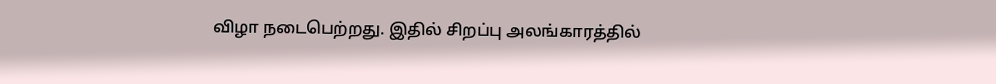விழா நடைபெற்றது. இதில் சிறப்பு அலங்காரத்தில்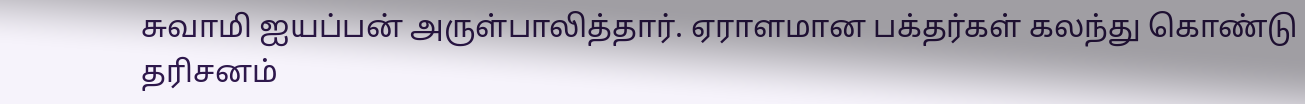சுவாமி ஐயப்பன் அருள்பாலித்தார். ஏராளமான பக்தர்கள் கலந்து கொண்டு தரிசனம்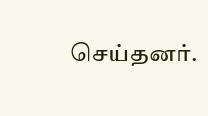செய்தனர்.